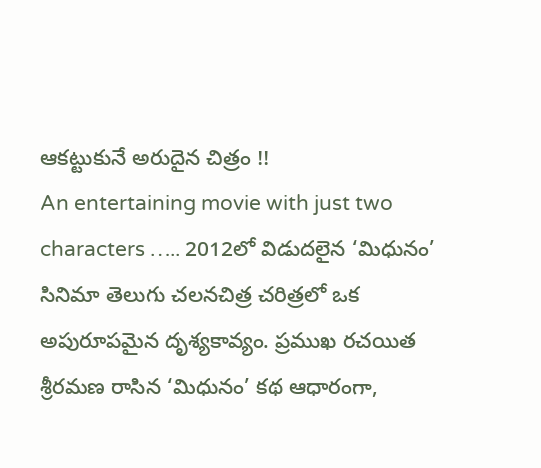ఆకట్టుకునే అరుదైన చిత్రం !!
An entertaining movie with just two characters ….. 2012లో విడుదలైన ‘మిధునం’ సినిమా తెలుగు చలనచిత్ర చరిత్రలో ఒక అపురూపమైన దృశ్యకావ్యం. ప్రముఖ రచయిత శ్రీరమణ రాసిన ‘మిధునం’ కథ ఆధారంగా,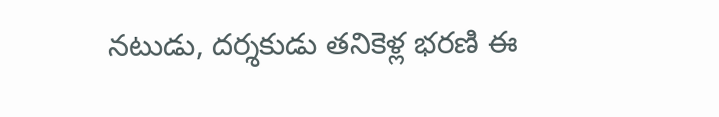నటుడు, దర్శకుడు తనికెళ్ల భరణి ఈ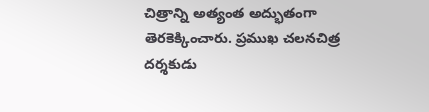చిత్రాన్ని అత్యంత అద్భుతంగా తెరకెక్కించారు. ప్రముఖ చలనచిత్ర దర్శకుడు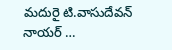మదురై టి.వాసుదేవన్ నాయర్ …